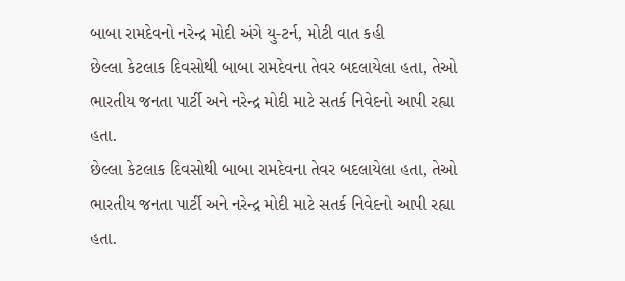બાબા રામદેવનો નરેન્દ્ર મોદી અંગે યુ-ટર્ન, મોટી વાત કહી
છેલ્લા કેટલાક દિવસોથી બાબા રામદેવના તેવર બદલાયેલા હતા, તેઓ ભારતીય જનતા પાર્ટી અને નરેન્દ્ર મોદી માટે સતર્ક નિવેદનો આપી રહ્યા હતા.
છેલ્લા કેટલાક દિવસોથી બાબા રામદેવના તેવર બદલાયેલા હતા, તેઓ ભારતીય જનતા પાર્ટી અને નરેન્દ્ર મોદી માટે સતર્ક નિવેદનો આપી રહ્યા હતા.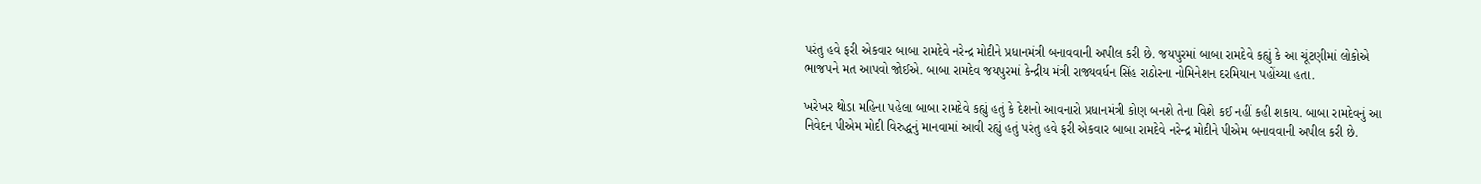પરંતુ હવે ફરી એકવાર બાબા રામદેવે નરેન્દ્ર મોદીને પ્રધાનમંત્રી બનાવવાની અપીલ કરી છે. જયપુરમાં બાબા રામદેવે કહ્યું કે આ ચૂંટણીમાં લોકોએ ભાજપને મત આપવો જોઈએ. બાબા રામદેવ જયપુરમાં કેન્દ્રીય મંત્રી રાજ્યવર્ધન સિંહ રાઠોરના નોમિનેશન દરમિયાન પહોંચ્યા હતા.

ખરેખર થોડા મહિના પહેલા બાબા રામદેવે કહ્યું હતું કે દેશનો આવનારો પ્રધાનમંત્રી કોણ બનશે તેના વિશે કઈ નહીં કહી શકાય. બાબા રામદેવનું આ નિવેદન પીએમ મોદી વિરુદ્ધનું માનવામાં આવી રહ્યું હતું પરંતુ હવે ફરી એકવાર બાબા રામદેવે નરેન્દ્ર મોદીને પીએમ બનાવવાની અપીલ કરી છે.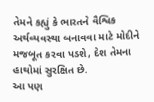તેમને કહ્યું કે ભારતને વૈશ્વિક અર્થવ્યવસ્થા બનાવવા માટે મોદીને મજબૂત કરવા પડશે, દેશ તેમના હાથોમાં સુરક્ષિત છે.
આ પણ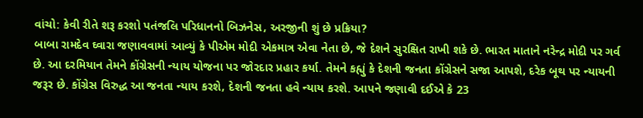વાંચો: કેવી રીતે શરૂ કરશો પતંજલિ પરિધાનનો બિઝનેસ, અરજીની શું છે પ્રક્રિયા?
બાબા રામદેવ ઘ્વારા જણાવવામાં આવ્યું કે પીએમ મોદી એકમાત્ર એવા નેતા છે, જે દેશને સુરક્ષિત રાખી શકે છે. ભારત માતાને નરેન્દ્ર મોદી પર ગર્વ છે. આ દરમિયાન તેમને કોંગ્રેસની ન્યાય યોજના પર જોરદાર પ્રહાર કર્યા. તેમને કહ્યું કે દેશની જનતા કોંગ્રેસને સજા આપશે, દરેક બૂથ પર ન્યાયની જરૂર છે. કોંગ્રેસ વિરુદ્ધ આ જનતા ન્યાય કરશે, દેશની જનતા હવે ન્યાય કરશે. આપને જણાવી દઈએ કે 23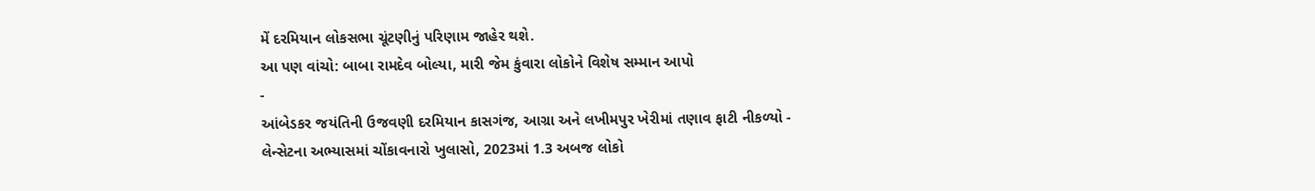મેં દરમિયાન લોકસભા ચૂંટણીનું પરિણામ જાહેર થશે.
આ પણ વાંચો: બાબા રામદેવ બોલ્યા, મારી જેમ કુંવારા લોકોને વિશેષ સમ્માન આપો
-
આંબેડકર જયંતિની ઉજવણી દરમિયાન કાસગંજ, આગ્રા અને લખીમપુર ખેરીમાં તણાવ ફાટી નીકળ્યો -
લેન્સેટના અભ્યાસમાં ચોંકાવનારો ખુલાસો, 2023માં 1.3 અબજ લોકો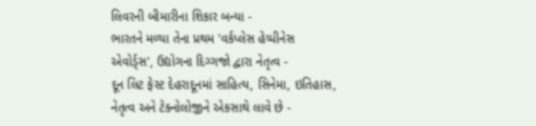લિવરની બીમારીના શિકાર બન્યા -
ભારતને મળ્યા તેના પ્રથમ 'વર્કપ્લેસ હેપ્પીનેસ એવોર્ડ્સ', ઉદ્યોગના દિગ્ગજો દ્વારા નેતૃત્વ -
દૂન લિટ ફેસ્ટ દેહરાદૂનમાં સાહિત્ય, સિનેમા, ઇતિહાસ, નેતૃત્વ અને ટેક્નોલોજીને એકસાથે લાવે છે -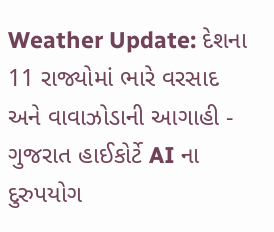Weather Update: દેશના 11 રાજ્યોમાં ભારે વરસાદ અને વાવાઝોડાની આગાહી -
ગુજરાત હાઈકોર્ટે AI ના દુરુપયોગ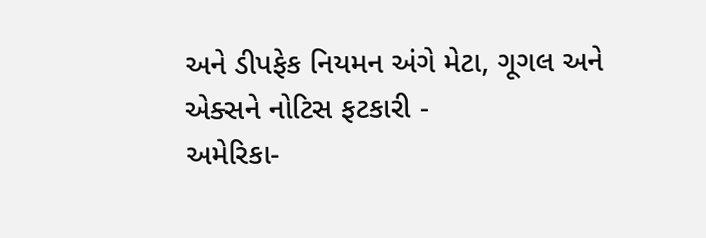અને ડીપફેક નિયમન અંગે મેટા, ગૂગલ અને એક્સને નોટિસ ફટકારી -
અમેરિકા-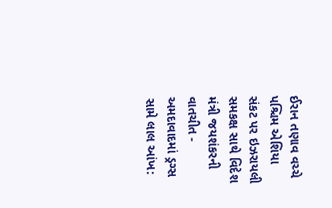ઈરાન તણાવ વચ્ચે પશ્ચિમ એશિયા સંકટ પર ઇઝરાયલી સમકક્ષ સાથે વિદેશ મંત્રી જયશંકરની વાતચીત -
અમદાવાદમાં ડ્રગ્સ સામે લાલ આંખ: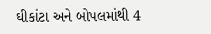ઘીકાંટા અને બોપલમાંથી 4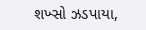શખ્સો ઝડપાયા,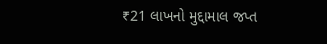₹21 લાખનો મુદ્દામાલ જપ્ત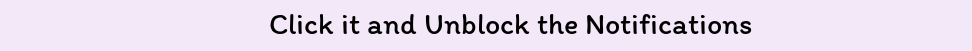Click it and Unblock the Notifications